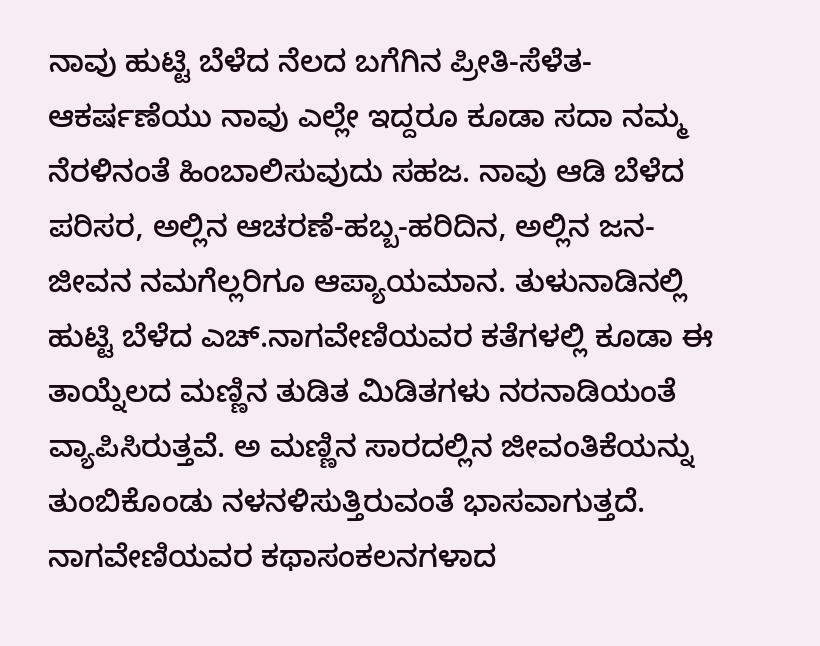ನಾವು ಹುಟ್ಟಿ ಬೆಳೆದ ನೆಲದ ಬಗೆಗಿನ ಪ್ರೀತಿ-ಸೆಳೆತ-ಆಕರ್ಷಣೆಯು ನಾವು ಎಲ್ಲೇ ಇದ್ದರೂ ಕೂಡಾ ಸದಾ ನಮ್ಮ ನೆರಳಿನಂತೆ ಹಿಂಬಾಲಿಸುವುದು ಸಹಜ. ನಾವು ಆಡಿ ಬೆಳೆದ ಪರಿಸರ, ಅಲ್ಲಿನ ಆಚರಣೆ-ಹಬ್ಬ-ಹರಿದಿನ, ಅಲ್ಲಿನ ಜನ-ಜೀವನ ನಮಗೆಲ್ಲರಿಗೂ ಆಪ್ಯಾಯಮಾನ. ತುಳುನಾಡಿನಲ್ಲಿ ಹುಟ್ಟಿ ಬೆಳೆದ ಎಚ್.ನಾಗವೇಣಿಯವರ ಕತೆಗಳಲ್ಲಿ ಕೂಡಾ ಈ ತಾಯ್ನೆಲದ ಮಣ್ಣಿನ ತುಡಿತ ಮಿಡಿತಗಳು ನರನಾಡಿಯಂತೆ ವ್ಯಾಪಿಸಿರುತ್ತವೆ. ಅ ಮಣ್ಣಿನ ಸಾರದಲ್ಲಿನ ಜೀವಂತಿಕೆಯನ್ನು ತುಂಬಿಕೊಂಡು ನಳನಳಿಸುತ್ತಿರುವಂತೆ ಭಾಸವಾಗುತ್ತದೆ. ನಾಗವೇಣಿಯವರ ಕಥಾಸಂಕಲನಗಳಾದ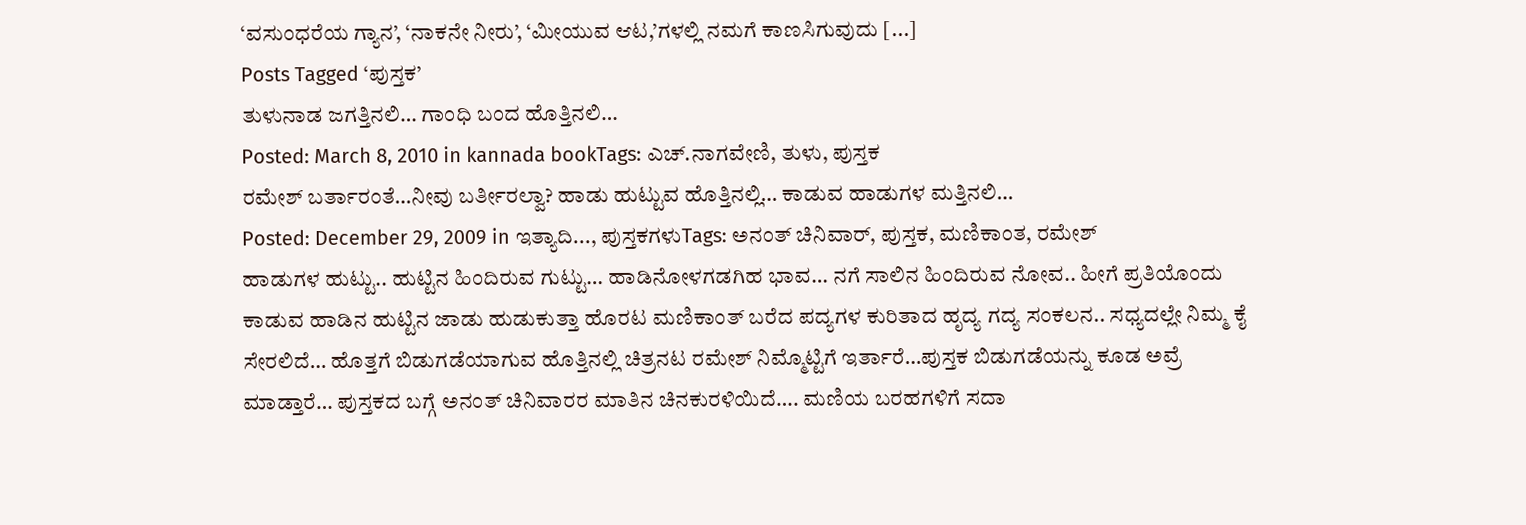‘ವಸುಂಧರೆಯ ಗ್ಯಾನ’, ‘ನಾಕನೇ ನೀರು’, ‘ಮೀಯುವ ಆಟ,’ಗಳಲ್ಲಿ ನಮಗೆ ಕಾಣಸಿಗುವುದು [...]
Posts Tagged ‘ಪುಸ್ತಕ’
ತುಳುನಾಡ ಜಗತ್ತಿನಲಿ… ಗಾಂಧಿ ಬಂದ ಹೊತ್ತಿನಲಿ…
Posted: March 8, 2010 in kannada bookTags: ಎಚ್.ನಾಗವೇಣಿ, ತುಳು, ಪುಸ್ತಕ
ರಮೇಶ್ ಬರ್ತಾರಂತೆ…ನೀವು ಬರ್ತೀರಲ್ವಾ? ಹಾಡು ಹುಟ್ಟುವ ಹೊತ್ತಿನಲ್ಲಿ… ಕಾಡುವ ಹಾಡುಗಳ ಮತ್ತಿನಲಿ…
Posted: December 29, 2009 in ಇತ್ಯಾದಿ..., ಪುಸ್ತಕಗಳುTags: ಅನಂತ್ ಚಿನಿವಾರ್, ಪುಸ್ತಕ, ಮಣಿಕಾಂತ, ರಮೇಶ್
ಹಾಡುಗಳ ಹುಟ್ಟು.. ಹುಟ್ಟಿನ ಹಿಂದಿರುವ ಗುಟ್ಟು… ಹಾಡಿನೋಳಗಡಗಿಹ ಭಾವ… ನಗೆ ಸಾಲಿನ ಹಿಂದಿರುವ ನೋವ.. ಹೀಗೆ ಪ್ರತಿಯೊಂದು ಕಾಡುವ ಹಾಡಿನ ಹುಟ್ಟಿನ ಜಾಡು ಹುಡುಕುತ್ತಾ ಹೊರಟ ಮಣಿಕಾಂತ್ ಬರೆದ ಪದ್ಯಗಳ ಕುರಿತಾದ ಹೃದ್ಯ ಗದ್ಯ ಸಂಕಲನ.. ಸಧ್ಯದಲ್ಲೇ ನಿಮ್ಮ ಕೈ ಸೇರಲಿದೆ… ಹೊತ್ತಗೆ ಬಿಡುಗಡೆಯಾಗುವ ಹೊತ್ತಿನಲ್ಲಿ ಚಿತ್ರನಟ ರಮೇಶ್ ನಿಮ್ಮೊಟ್ಟಿಗೆ ಇರ್ತಾರೆ…ಪುಸ್ತಕ ಬಿಡುಗಡೆಯನ್ನು ಕೂಡ ಅವ್ರೆ ಮಾಡ್ತಾರೆ… ಪುಸ್ತಕದ ಬಗ್ಗೆ ಅನಂತ್ ಚಿನಿವಾರರ ಮಾತಿನ ಚಿನಕುರಳಿಯಿದೆ…. ಮಣಿಯ ಬರಹಗಳಿಗೆ ಸದಾ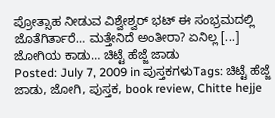ಪ್ರೋತ್ಸಾಹ ನೀಡುವ ವಿಶ್ವೇಶ್ವರ್ ಭಟ್ ಈ ಸಂಭ್ರಮದಲ್ಲಿ ಜೊತೆಗಿರ್ತಾರೆ… ಮತ್ತೇನಿದೆ ಅಂತೀರಾ? ಏನಿಲ್ಲ [...]
ಜೋಗಿಯ ಕಾಡು… ಚಿಟ್ಟೆ ಹೆಜ್ಜೆ ಜಾಡು
Posted: July 7, 2009 in ಪುಸ್ತಕಗಳುTags: ಚಿಟ್ಟೆ ಹೆಜ್ಜೆ ಜಾಡು, ಜೋಗಿ, ಪುಸ್ತಕ, book review, Chitte hejje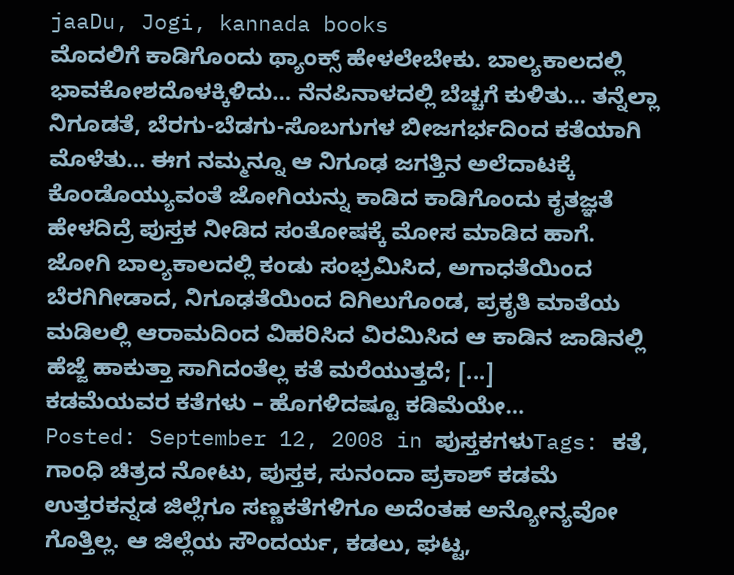jaaDu, Jogi, kannada books
ಮೊದಲಿಗೆ ಕಾಡಿಗೊಂದು ಥ್ಯಾಂಕ್ಸ್ ಹೇಳಲೇಬೇಕು. ಬಾಲ್ಯಕಾಲದಲ್ಲಿ ಭಾವಕೋಶದೊಳಕ್ಕಿಳಿದು… ನೆನಪಿನಾಳದಲ್ಲಿ ಬೆಚ್ಚಗೆ ಕುಳಿತು… ತನ್ನೆಲ್ಲಾ ನಿಗೂಡತೆ, ಬೆರಗು-ಬೆಡಗು-ಸೊಬಗುಗಳ ಬೀಜಗರ್ಭದಿಂದ ಕತೆಯಾಗಿ ಮೊಳೆತು… ಈಗ ನಮ್ಮನ್ನೂ ಆ ನಿಗೂಢ ಜಗತ್ತಿನ ಅಲೆದಾಟಕ್ಕೆ ಕೊಂಡೊಯ್ಯುವಂತೆ ಜೋಗಿಯನ್ನು ಕಾಡಿದ ಕಾಡಿಗೊಂದು ಕೃತಜ್ಞತೆ ಹೇಳದಿದ್ರೆ ಪುಸ್ತಕ ನೀಡಿದ ಸಂತೋಷಕ್ಕೆ ಮೋಸ ಮಾಡಿದ ಹಾಗೆ. ಜೋಗಿ ಬಾಲ್ಯಕಾಲದಲ್ಲಿ ಕಂಡು ಸಂಭ್ರಮಿಸಿದ, ಅಗಾಧತೆಯಿಂದ ಬೆರಗಿಗೀಡಾದ, ನಿಗೂಢತೆಯಿಂದ ದಿಗಿಲುಗೊಂಡ, ಪ್ರಕೃತಿ ಮಾತೆಯ ಮಡಿಲಲ್ಲಿ ಆರಾಮದಿಂದ ವಿಹರಿಸಿದ ವಿರಮಿಸಿದ ಆ ಕಾಡಿನ ಜಾಡಿನಲ್ಲಿ ಹೆಜ್ಜೆ ಹಾಕುತ್ತಾ ಸಾಗಿದಂತೆಲ್ಲ ಕತೆ ಮರೆಯುತ್ತದೆ; [...]
ಕಡಮೆಯವರ ಕತೆಗಳು – ಹೊಗಳಿದಷ್ಟೂ ಕಡಿಮೆಯೇ…
Posted: September 12, 2008 in ಪುಸ್ತಕಗಳುTags: ಕತೆ, ಗಾಂಧಿ ಚಿತ್ರದ ನೋಟು, ಪುಸ್ತಕ, ಸುನಂದಾ ಪ್ರಕಾಶ್ ಕಡಮೆ
ಉತ್ತರಕನ್ನಡ ಜಿಲ್ಲೆಗೂ ಸಣ್ಣಕತೆಗಳಿಗೂ ಅದೆಂತಹ ಅನ್ಯೋನ್ಯವೋ ಗೊತ್ತಿಲ್ಲ. ಆ ಜಿಲ್ಲೆಯ ಸೌಂದರ್ಯ, ಕಡಲು, ಘಟ್ಟ,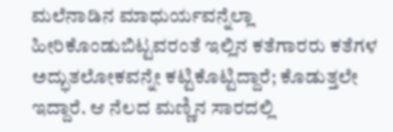ಮಲೆನಾಡಿನ ಮಾಧುರ್ಯವನ್ನೆಲ್ಲಾ ಹೀರಿಕೊಂಡುಬಿಟ್ಟವರಂತೆ ಇಲ್ಲಿನ ಕತೆಗಾರರು ಕತೆಗಳ ಅದ್ಭುತಲೋಕವನ್ನೇ ಕಟ್ಟಿಕೊಟ್ಟಿದ್ದಾರೆ; ಕೊಡುತ್ತಲೇ ಇದ್ದಾರೆ. ಆ ನೆಲದ ಮಣ್ಣಿನ ಸಾರದಲ್ಲಿ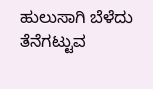ಹುಲುಸಾಗಿ ಬೆಳೆದು ತೆನೆಗಟ್ಟುವ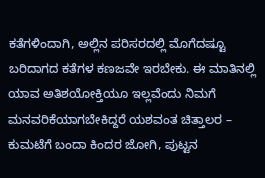ಕತೆಗಳಿಂದಾಗಿ, ಅಲ್ಲಿನ ಪರಿಸರದಲ್ಲಿ ಮೊಗೆದಷ್ಟೂ ಬರಿದಾಗದ ಕತೆಗಳ ಕಣಜವೇ ಇರಬೇಕು. ಈ ಮಾತಿನಲ್ಲಿ ಯಾವ ಅತಿಶಯೋಕ್ತಿಯೂ ಇಲ್ಲವೆಂದು ನಿಮಗೆ ಮನವರಿಕೆಯಾಗಬೇಕಿದ್ದರೆ ಯಶವಂತ ಚಿತ್ತಾಲರ – ಕುಮಟೆಗೆ ಬಂದಾ ಕಿಂದರ ಜೋಗಿ, ಪುಟ್ಟನ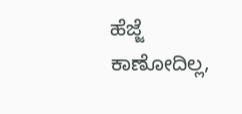ಹೆಜ್ಜೆ ಕಾಣೋದಿಲ್ಲ,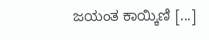ಜಯಂತ ಕಾಯ್ಕಿಣಿ [...]